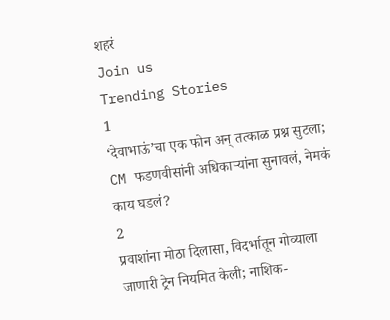शहरं
Join us
Trending Stories
1
‘देवाभाऊं’चा एक फोन अन् तत्काळ प्रश्न सुटला; CM फडणवीसांनी अधिकाऱ्यांना सुनावलं, नेमकं काय घडलं?
2
प्रवाशांना मोठा दिलासा, विदर्भातून गोव्याला जाणारी ट्रेन नियमित केली; नाशिक-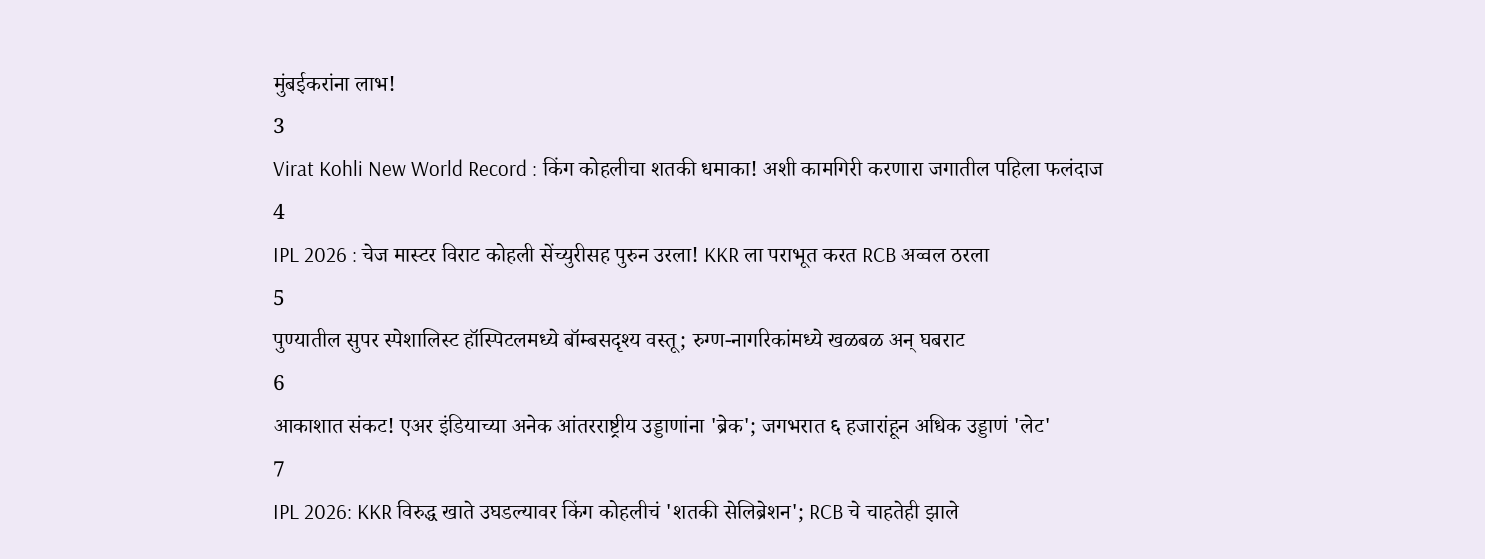मुंबईकरांना लाभ!
3
Virat Kohli New World Record : किंग कोहलीचा शतकी धमाका! अशी कामगिरी करणारा जगातील पहिला फलंदाज
4
IPL 2026 : चेज मास्टर विराट कोहली सेंच्युरीसह पुरुन उरला! KKR ला पराभूत करत RCB अव्वल ठरला
5
पुण्यातील सुपर स्पेशालिस्ट हॉस्पिटलमध्ये बॉम्बसदृश्य वस्तू; रुग्ण-नागरिकांमध्ये खळबळ अन् घबराट
6
आकाशात संकट! एअर इंडियाच्या अनेक आंतरराष्ट्रीय उड्डाणांना 'ब्रेक'; जगभरात ६ हजारांहून अधिक उड्डाणं 'लेट'
7
IPL 2026: KKR विरुद्ध खाते उघडल्यावर किंग कोहलीचं 'शतकी सेलिब्रेशन'; RCB चे चाहतेही झाले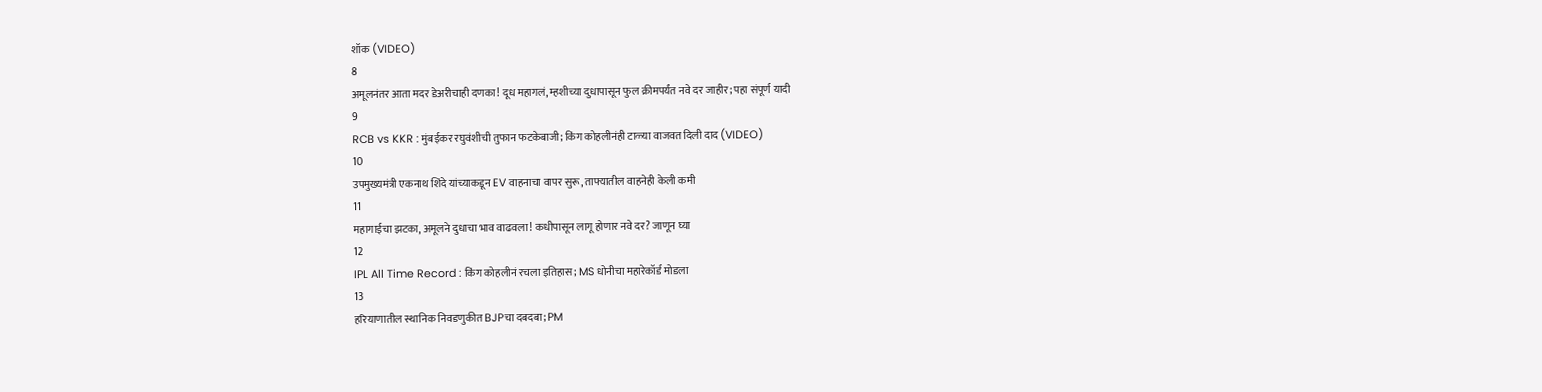शॉक (VIDEO)
8
अमूलनंतर आता मदर डेअरीचाही दणका! दूध महागलं, म्हशीच्या दुधापासून फुल क्रीमपर्यंत नवे दर जाहीर; पहा संपूर्ण यादी
9
RCB vs KKR : मुंबईकर रघुवंशीची तुफान फटकेबाजी; किंग कोहलीनंही टाळ्या वाजवत दिली दाद (VIDEO)
10
उपमुख्यमंत्री एकनाथ शिंदे यांच्याकडून EV वाहनाचा वापर सुरू, ताफ्यातील वाहनेही केली कमी
11
महागाईचा झटका, अमूलने दुधाचा भाव वाढवला! कधीपासून लागू होणार नवे दर? जाणून घ्या
12
IPL All Time Record : किंग कोहलीनं रचला इतिहास; MS धोनीचा महारेकॉर्ड मोडला
13
हरियाणातील स्थानिक निवडणुकीत BJPचा दबदबा; PM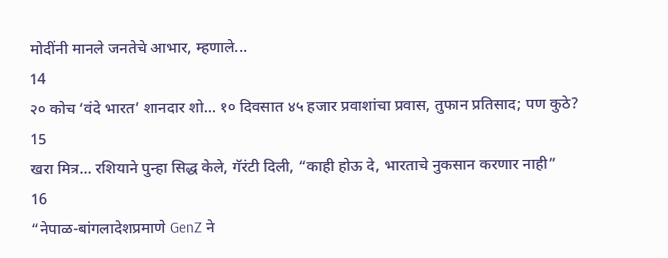मोदींनी मानले जनतेचे आभार, म्हणाले...
14
२० कोच ‘वंदे भारत’ शानदार शो… १० दिवसात ४५ हजार प्रवाशांचा प्रवास, तुफान प्रतिसाद; पण कुठे?
15
खरा मित्र… रशियाने पुन्हा सिद्ध केले, गॅरंटी दिली, “काही होऊ दे, भारताचे नुकसान करणार नाही”
16
“नेपाळ-बांगलादेशप्रमाणे GenZ ने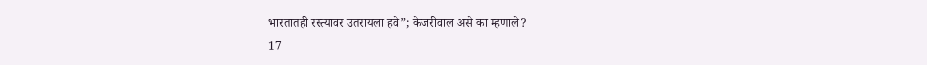भारतातही रस्त्यावर उतरायला हवे”; केजरीवाल असे का म्हणाले?
17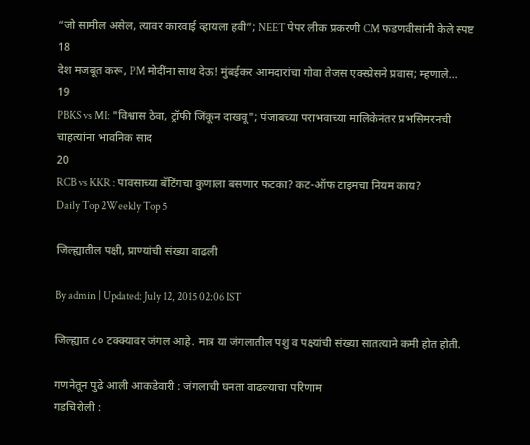“जो सामील असेल, त्यावर कारवाई व्हायला हवी”; NEET पेपर लीक प्रकरणी CM फडणवीसांनी केले स्पष्ट
18
देश मजबूत करू, PM मोदींना साथ देऊ! मुंबईकर आमदारांचा गोवा तेजस एक्स्प्रेसने प्रवास; म्हणाले…
19
PBKS vs MI: "विश्वास ठेवा, ट्रॉफी जिंकून दाखवू"; पंजाबच्या पराभवाच्या मालिकेनंतर प्रभसिमरनची चाहत्यांना भावनिक साद
20
RCB vs KKR : पावसाच्या बॅटिंगचा कुणाला बसणार फटका? कट-ऑफ टाइमचा नियम काय?
Daily Top 2Weekly Top 5

जिल्ह्यातील पक्षी, प्राण्यांची संख्या वाढली

By admin | Updated: July 12, 2015 02:06 IST

जिल्ह्यात ८० टक्क्यावर जंगल आहे. मात्र या जंगलातील पशु व पक्ष्यांची संख्या सातत्याने कमी होत होती.

गणनेतून पुढे आली आकडेवारी : जंगलाची घनता वाढल्याचा परिणाम
गडचिरोली :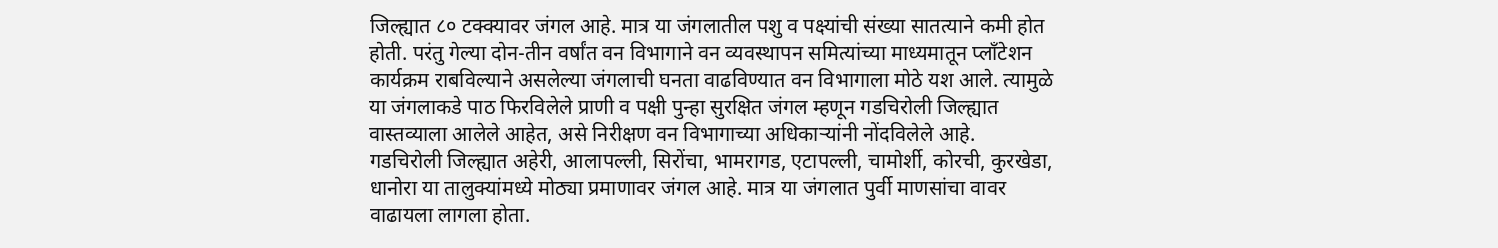जिल्ह्यात ८० टक्क्यावर जंगल आहे. मात्र या जंगलातील पशु व पक्ष्यांची संख्या सातत्याने कमी होत होती. परंतु गेल्या दोन-तीन वर्षांत वन विभागाने वन व्यवस्थापन समित्यांच्या माध्यमातून प्लाँटेशन कार्यक्रम राबविल्याने असलेल्या जंगलाची घनता वाढविण्यात वन विभागाला मोठे यश आले. त्यामुळे या जंगलाकडे पाठ फिरविलेले प्राणी व पक्षी पुन्हा सुरक्षित जंगल म्हणून गडचिरोली जिल्ह्यात वास्तव्याला आलेले आहेत, असे निरीक्षण वन विभागाच्या अधिकाऱ्यांनी नोंदविलेले आहे.
गडचिरोली जिल्ह्यात अहेरी, आलापल्ली, सिरोंचा, भामरागड, एटापल्ली, चामोर्शी, कोरची, कुरखेडा, धानोरा या तालुक्यांमध्ये मोठ्या प्रमाणावर जंगल आहे. मात्र या जंगलात पुर्वी माणसांचा वावर वाढायला लागला होता.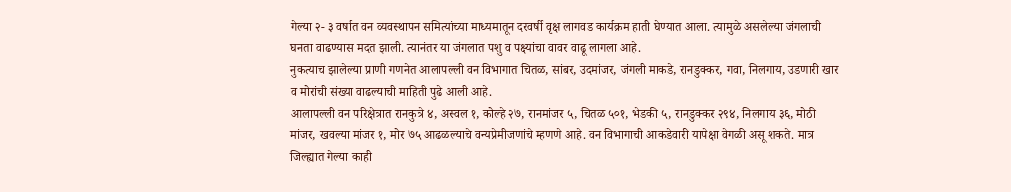गेल्या २- ३ वर्षात वन व्यवस्थापन समित्यांच्या माध्यमातून दरवर्षी वृक्ष लागवड कार्यक्रम हाती घेण्यात आला. त्यामुळे असलेल्या जंगलाची घनता वाढण्यास मदत झाली. त्यानंतर या जंगलात पशु व पक्ष्यांचा वावर वाढू लागला आहे.
नुकत्याच झालेल्या प्राणी गणनेत आलापल्ली वन विभागात चितळ, सांबर, उदमांजर, जंगली माकडे, रानडुक्कर, गवा, निलगाय, उडणारी खार व मोरांची संख्या वाढल्याची माहिती पुढे आली आहे.
आलापल्ली वन परिक्षेत्रात रानकुत्रे ४, अस्वल १, कोल्हे २७, रानमांजर ५, चितळ ५०१, भेडकी ५, रानडुक्कर २९४, निलगाय ३६, मोठी मांजर, खवल्या मांजर १, मोर ७५ आढळल्याचे वन्यप्रेमीजणांचे म्हणणे आहे. वन विभागाची आकडेवारी यापेक्षा वेगळी असू शकते. मात्र जिल्ह्यात गेल्या काही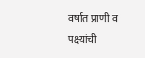वर्षात प्राणी व पक्ष्यांची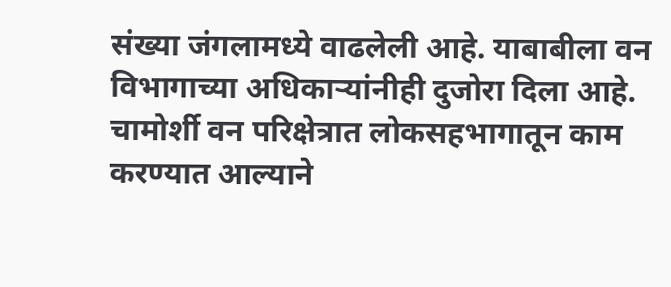संख्या जंगलामध्ये वाढलेली आहे. याबाबीला वन विभागाच्या अधिकाऱ्यांनीही दुजोरा दिला आहे. चामोर्शी वन परिक्षेत्रात लोकसहभागातून काम करण्यात आल्याने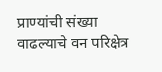प्राण्यांची संख्या वाढल्याचे वन परिक्षेत्र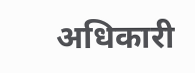अधिकारी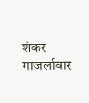शंकर गाजर्लावार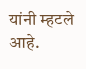यांनी म्हटले आहे.